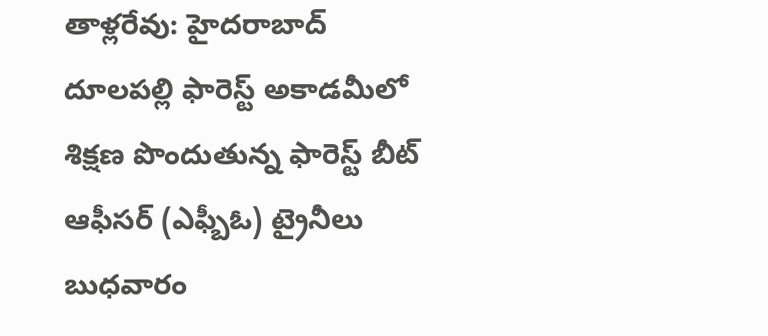తాళ్లరేవు: హైదరాబాద్ దూలపల్లి ఫారెస్ట్ అకాడమీలో శిక్షణ పొందుతున్న ఫారెస్ట్ బీట్ ఆఫీసర్ (ఎఫ్బీఓ) ట్రైనీలు బుధవారం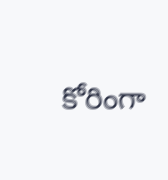కోరింగా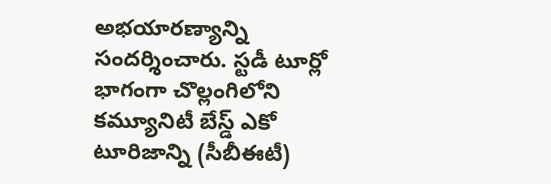అభయారణ్యాన్ని సందర్శించారు. స్టడీ టూర్లో భాగంగా చొల్లంగిలోని కమ్యూనిటీ బేస్డ్ ఎకో టూరిజాన్ని (సీబీఈటీ)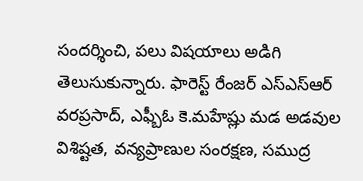సందర్శించి, పలు విషయాలు అడిగి తెలుసుకున్నారు. ఫారెస్ట్ రేంజర్ ఎస్ఎస్ఆర్ వరప్రసాద్, ఎఫ్బీఓ కె.మహేష్లు మడ అడవుల విశిష్టత, వన్యప్రాణుల సంరక్షణ, సముద్ర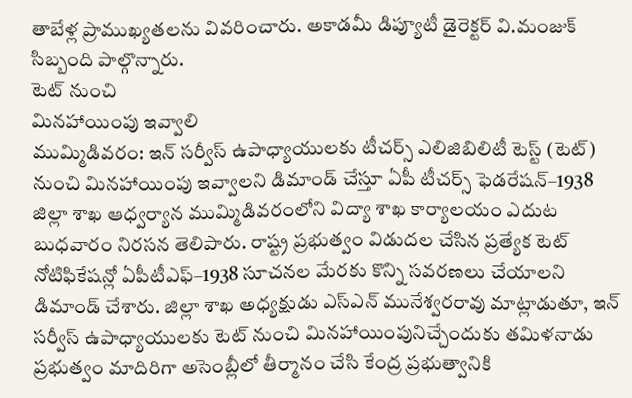తాబేళ్ల ప్రాముఖ్యతలను వివరించారు. అకాడమీ డిప్యూటీ డైరెక్టర్ వి.మంజుక్ సిబ్బంది పాల్గొన్నారు.
టెట్ నుంచి
మినహాయింపు ఇవ్వాలి
ముమ్మిడివరం: ఇన్ సర్వీస్ ఉపాధ్యాయులకు టీచర్స్ ఎలిజిబిలిటీ టెస్ట్ (టెట్) నుంచి మినహాయింపు ఇవ్వాలని డిమాండ్ చేస్తూ ఏపీ టీచర్స్ ఫెడరేషన్–1938 జిల్లా శాఖ ఆధ్వర్యాన ముమ్మిడివరంలోని విద్యా శాఖ కార్యాలయం ఎదుట బుధవారం నిరసన తెలిపారు. రాష్ట్ర ప్రభుత్వం విడుదల చేసిన ప్రత్యేక టెట్ నోటిఫికేషన్లో ఏపీటీఎఫ్–1938 సూచనల మేరకు కొన్ని సవరణలు చేయాలని డిమాండ్ చేశారు. జిల్లా శాఖ అధ్యక్షుడు ఎస్ఎన్ మునేశ్వరరావు మాట్లాడుతూ, ఇన్ సర్వీస్ ఉపాధ్యాయులకు టెట్ నుంచి మినహాయింపునిచ్చేందుకు తమిళనాడు ప్రభుత్వం మాదిరిగా అసెంబ్లీలో తీర్మానం చేసి కేంద్ర ప్రభుత్వానికి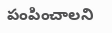పంపించాలని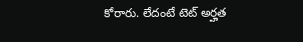కోరారు. లేదంటే టెట్ అర్హత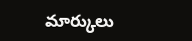మార్కులు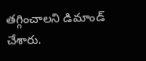తగ్గించాలని డిమాండ్ చేశారు.